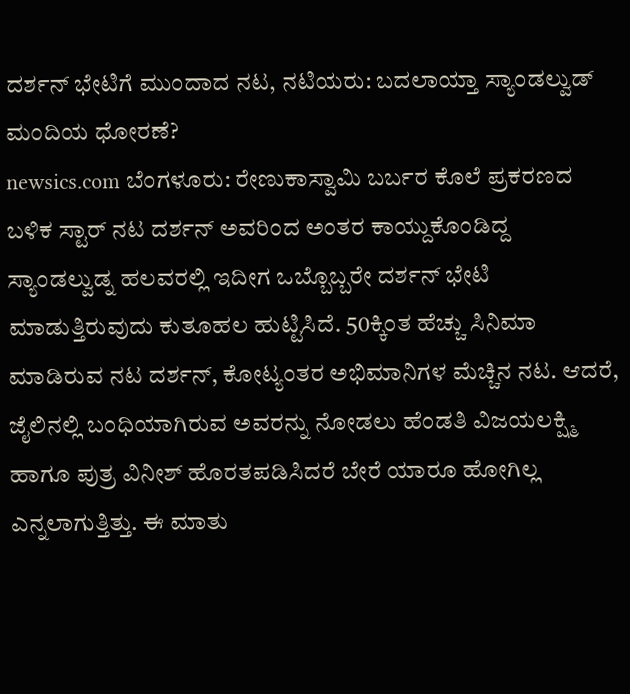ದರ್ಶನ್ ಭೇಟಿಗೆ ಮುಂದಾದ ನಟ, ನಟಿಯರು: ಬದಲಾಯ್ತಾ ಸ್ಯಾಂಡಲ್ವುಡ್ ಮಂದಿಯ ಧೋರಣೆ?
newsics.com ಬೆಂಗಳೂರು: ರೇಣುಕಾಸ್ವಾಮಿ ಬರ್ಬರ ಕೊಲೆ ಪ್ರಕರಣದ ಬಳಿಕ ಸ್ಟಾರ್ ನಟ ದರ್ಶನ್ ಅವರಿಂದ ಅಂತರ ಕಾಯ್ದುಕೊಂಡಿದ್ದ ಸ್ಯಾಂಡಲ್ವುಡ್ನ ಹಲವರಲ್ಲಿ ಇದೀಗ ಒಬ್ಬೊಬ್ಬರೇ ದರ್ಶನ್ ಭೇಟಿ ಮಾಡುತ್ತಿರುವುದು ಕುತೂಹಲ ಹುಟ್ಟಿಸಿದೆ. 50ಕ್ಕಿಂತ ಹೆಚ್ಚು ಸಿನಿಮಾ ಮಾಡಿರುವ ನಟ ದರ್ಶನ್, ಕೋಟ್ಯಂತರ ಅಭಿಮಾನಿಗಳ ಮೆಚ್ಚಿನ ನಟ. ಆದರೆ, ಜೈಲಿನಲ್ಲಿ ಬಂಧಿಯಾಗಿರುವ ಅವರನ್ನು ನೋಡಲು ಹೆಂಡತಿ ವಿಜಯಲಕ್ಷ್ಮಿ ಹಾಗೂ ಪುತ್ರ ವಿನೀಶ್ ಹೊರತಪಡಿಸಿದರೆ ಬೇರೆ ಯಾರೂ ಹೋಗಿಲ್ಲ ಎನ್ನಲಾಗುತ್ತಿತ್ತು. ಈ ಮಾತು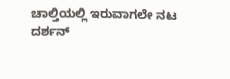ಚಾಲ್ತಿಯಲ್ಲಿ ಇರುವಾಗಲೇ ನಟ ದರ್ಶನ್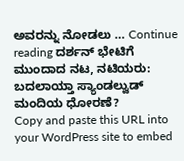ಅವರನ್ನು ನೋಡಲು … Continue reading ದರ್ಶನ್ ಭೇಟಿಗೆ ಮುಂದಾದ ನಟ, ನಟಿಯರು: ಬದಲಾಯ್ತಾ ಸ್ಯಾಂಡಲ್ವುಡ್ ಮಂದಿಯ ಧೋರಣೆ?
Copy and paste this URL into your WordPress site to embed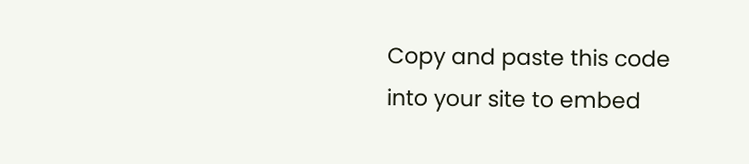Copy and paste this code into your site to embed